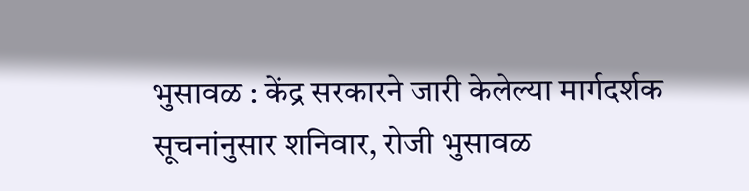भुसावळ : केंद्र सरकारने जारी केलेल्या मार्गदर्शक सूचनांनुसार शनिवार, रोजी भुसावळ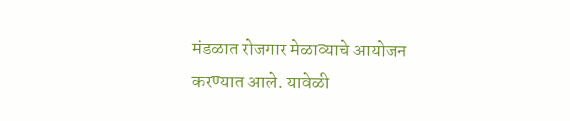मंडळात रोजगार मेळाव्याचे आयोजन करण्यात आले. यावेळी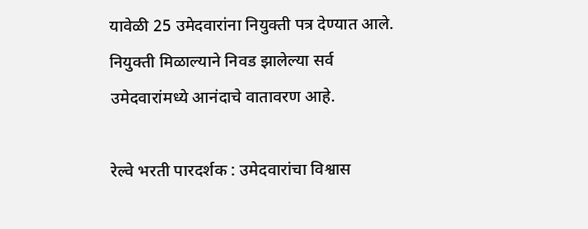यावेळी 25 उमेदवारांना नियुक्ती पत्र देण्यात आले. नियुक्ती मिळाल्याने निवड झालेल्या सर्व उमेदवारांमध्ये आनंदाचे वातावरण आहे.

रेल्वे भरती पारदर्शक : उमेदवारांचा विश्वास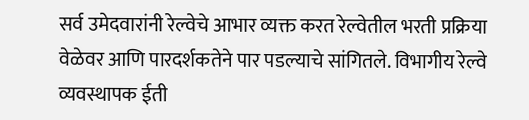सर्व उमेदवारांनी रेल्वेचे आभार व्यक्त करत रेल्वेतील भरती प्रक्रिया वेळेवर आणि पारदर्शकतेने पार पडल्याचे सांगितले. विभागीय रेल्वे व्यवस्थापक ईती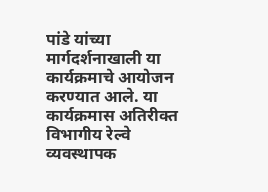पांडे यांच्या मार्गदर्शनाखाली या कार्यक्रमाचे आयोजन करण्यात आले. या कार्यक्रमास अतिरीक्त विभागीय रेल्वे व्यवस्थापक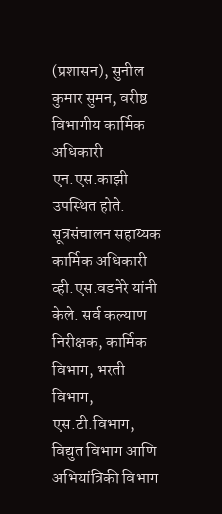(प्रशासन), सुनील कुमार सुमन, वरीष्ठ विभागीय कार्मिक अधिकारी एन.एस.काझी उपस्थित होते. सूत्रसंचालन सहाय्यक कार्मिक अधिकारी व्ही.एस.वडनेरे यांनी केले. सर्व कल्याण निरीक्षक, कार्मिक विभाग, भरती विभाग, एस.टी.विभाग, विद्युत विभाग आणि अभियांत्रिकी विभाग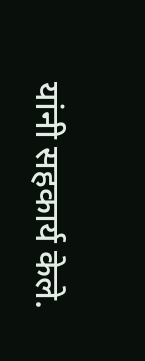यांनी सहकार्य केले.